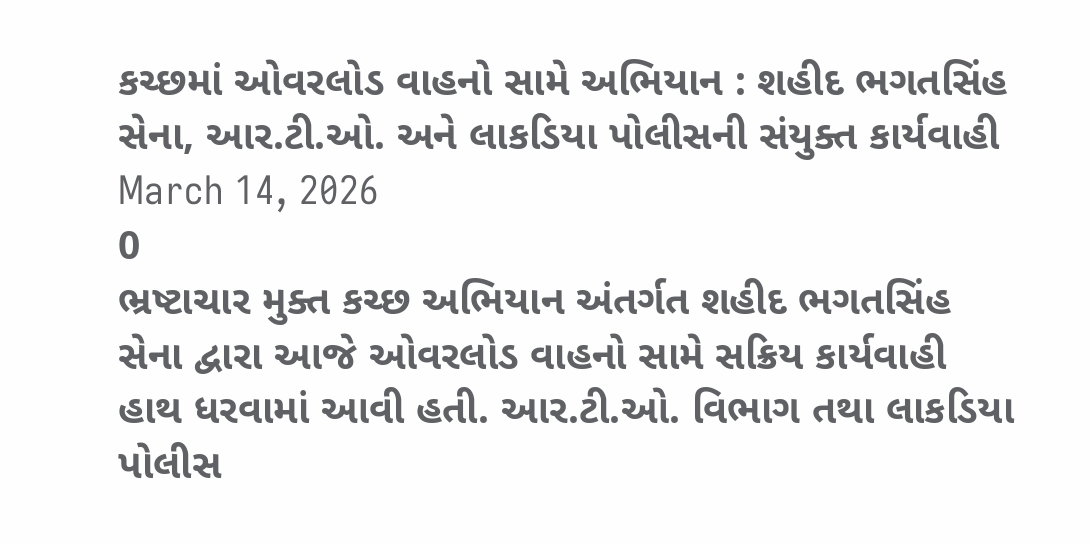કચ્છમાં ઓવરલોડ વાહનો સામે અભિયાન : શહીદ ભગતસિંહ સેના, આર.ટી.ઓ. અને લાકડિયા પોલીસની સંયુક્ત કાર્યવાહી
March 14, 2026
0
ભ્રષ્ટાચાર મુક્ત કચ્છ અભિયાન અંતર્ગત શહીદ ભગતસિંહ સેના દ્વારા આજે ઓવરલોડ વાહનો સામે સક્રિય કાર્યવાહી હાથ ધરવામાં આવી હતી. આર.ટી.ઓ. વિભાગ તથા લાકડિયા પોલીસ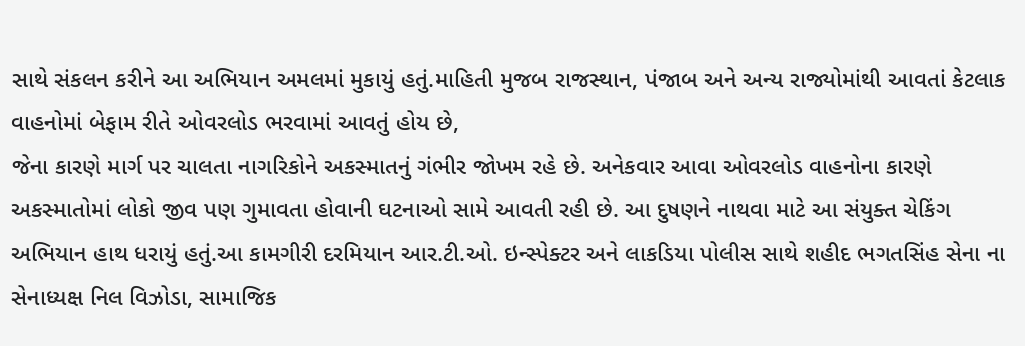સાથે સંકલન કરીને આ અભિયાન અમલમાં મુકાયું હતું.માહિતી મુજબ રાજસ્થાન, પંજાબ અને અન્ય રાજ્યોમાંથી આવતાં કેટલાક વાહનોમાં બેફામ રીતે ઓવરલોડ ભરવામાં આવતું હોય છે,
જેના કારણે માર્ગ પર ચાલતા નાગરિકોને અકસ્માતનું ગંભીર જોખમ રહે છે. અનેકવાર આવા ઓવરલોડ વાહનોના કારણે અકસ્માતોમાં લોકો જીવ પણ ગુમાવતા હોવાની ઘટનાઓ સામે આવતી રહી છે. આ દુષણને નાથવા માટે આ સંયુક્ત ચેકિંગ અભિયાન હાથ ધરાયું હતું.આ કામગીરી દરમિયાન આર.ટી.ઓ. ઇન્સ્પેક્ટર અને લાકડિયા પોલીસ સાથે શહીદ ભગતસિંહ સેના ના સેનાધ્યક્ષ નિલ વિઝોડા, સામાજિક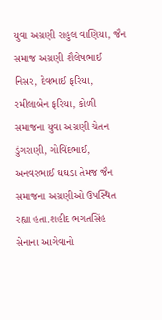યુવા અગ્રણી રાહુલ વાણિયા, જૈન સમાજ અગ્રણી શૈલેષભાઈ નિસર, દેવભાઈ ફરિયા, રમીલાબેન ફરિયા, કોળી સમાજના યુવા અગ્રણી ચેતન ડુંગરાણી, ગોવિંદભાઈ, અનવરભાઈ ઘઘડા તેમજ જૈન સમાજના અગ્રણીઓ ઉપસ્થિત રહ્યા હતા.શહીદ ભગતસિંહ સેનાના આગેવાનો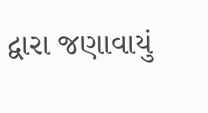દ્વારા જણાવાયું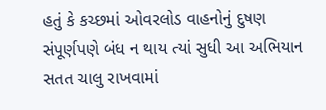હતું કે કચ્છમાં ઓવરલોડ વાહનોનું દુષણ સંપૂર્ણપણે બંધ ન થાય ત્યાં સુધી આ અભિયાન સતત ચાલુ રાખવામાં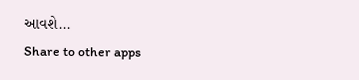આવશે...
Share to other apps